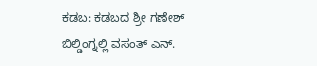ಕಡಬ: ಕಡಬದ ಶ್ರೀ ಗಣೇಶ್ ಬಿಲ್ಡಿಂಗ್ನಲ್ಲಿ ವಸಂತ್ ಎನ್.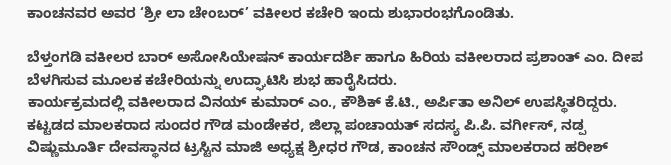ಕಾಂಚನವರ ಅವರ ‘ಶ್ರೀ ಲಾ ಚೇಂಬರ್’ ವಕೀಲರ ಕಚೇರಿ ಇಂದು ಶುಭಾರಂಭಗೊಂಡಿತು.

ಬೆಳ್ತಂಗಡಿ ವಕೀಲರ ಬಾರ್ ಅಸೋಸಿಯೇಷನ್ ಕಾರ್ಯದರ್ಶಿ ಹಾಗೂ ಹಿರಿಯ ವಕೀಲರಾದ ಪ್ರಶಾಂತ್ ಎಂ. ದೀಪ ಬೆಳಗಿಸುವ ಮೂಲಕ ಕಚೇರಿಯನ್ನು ಉದ್ಘಾಟಿಸಿ ಶುಭ ಹಾರೈಸಿದರು.
ಕಾರ್ಯಕ್ರಮದಲ್ಲಿ ವಕೀಲರಾದ ವಿನಯ್ ಕುಮಾರ್ ಎಂ., ಕೌಶಿಕ್ ಕೆ.ಟಿ., ಅರ್ಪಿತಾ ಅನಿಲ್ ಉಪಸ್ಥಿತರಿದ್ದರು. ಕಟ್ಟಡದ ಮಾಲಕರಾದ ಸುಂದರ ಗೌಡ ಮಂಡೇಕರ, ಜಿಲ್ಲಾ ಪಂಚಾಯತ್ ಸದಸ್ಯ ಪಿ.ಪಿ. ವರ್ಗೀಸ್, ನಡ್ಪ ವಿಷ್ಣುಮೂರ್ತಿ ದೇವಸ್ಥಾನದ ಟ್ರಸ್ಟಿನ ಮಾಜಿ ಅಧ್ಯಕ್ಷ ಶ್ರೀಧರ ಗೌಡ, ಕಾಂಚನ ಸೌಂಡ್ಸ್ ಮಾಲಕರಾದ ಹರೀಶ್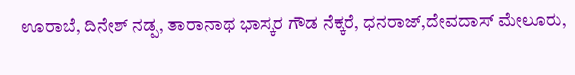ಊರಾಬೆ, ದಿನೇಶ್ ನಡ್ಪ, ತಾರಾನಾಥ ಭಾಸ್ಕರ ಗೌಡ ನೆಕ್ಕರೆ, ಧನರಾಜ್,ದೇವದಾಸ್ ಮೇಲೂರು,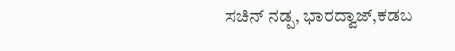ಸಚಿನ್ ನಡ್ಪ, ಭಾರದ್ವಾಜ್,ಕಡಬ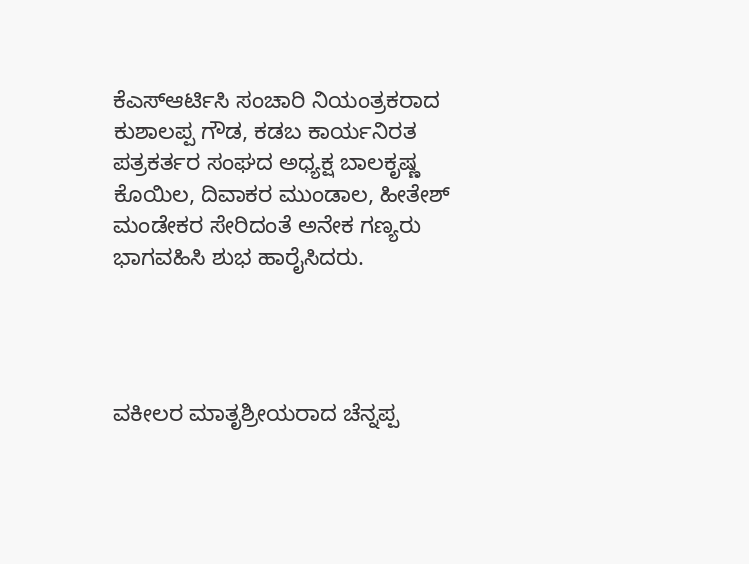ಕೆಎಸ್ಆರ್ಟಿಸಿ ಸಂಚಾರಿ ನಿಯಂತ್ರಕರಾದ ಕುಶಾಲಪ್ಪ ಗೌಡ, ಕಡಬ ಕಾರ್ಯನಿರತ ಪತ್ರಕರ್ತರ ಸಂಘದ ಅಧ್ಯಕ್ಷ ಬಾಲಕೃಷ್ಣ ಕೊಯಿಲ, ದಿವಾಕರ ಮುಂಡಾಲ, ಹೀತೇಶ್ ಮಂಡೇಕರ ಸೇರಿದಂತೆ ಅನೇಕ ಗಣ್ಯರು ಭಾಗವಹಿಸಿ ಶುಭ ಹಾರೈಸಿದರು.




ವಕೀಲರ ಮಾತೃಶ್ರೀಯರಾದ ಚೆನ್ನಪ್ಪ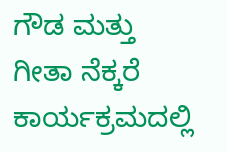ಗೌಡ ಮತ್ತು ಗೀತಾ ನೆಕ್ಕರೆ ಕಾರ್ಯಕ್ರಮದಲ್ಲಿ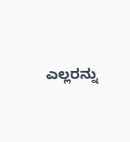ಎಲ್ಲರನ್ನು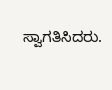ಸ್ವಾಗತಿಸಿದರು.